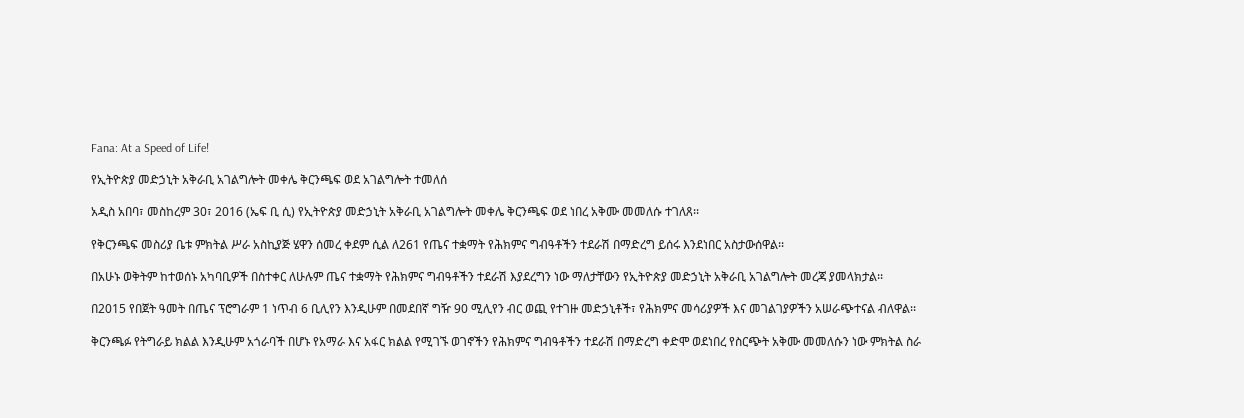Fana: At a Speed of Life!

የኢትዮጵያ መድኃኒት አቅራቢ አገልግሎት መቀሌ ቅርንጫፍ ወደ አገልግሎት ተመለሰ

አዲስ አበባ፣ መስከረም 30፣ 2016 (ኤፍ ቢ ሲ) የኢትዮጵያ መድኃኒት አቅራቢ አገልግሎት መቀሌ ቅርንጫፍ ወደ ነበረ አቅሙ መመለሱ ተገለጸ፡፡

የቅርንጫፍ መስሪያ ቤቱ ምክትል ሥራ አስኪያጅ ሄዋን ሰመረ ቀደም ሲል ለ261 የጤና ተቋማት የሕክምና ግብዓቶችን ተደራሽ በማድረግ ይሰሩ እንደነበር አስታውሰዋል፡፡

በአሁኑ ወቅትም ከተወሰኑ አካባቢዎች በስተቀር ለሁሉም ጤና ተቋማት የሕክምና ግብዓቶችን ተደራሽ እያደረግን ነው ማለታቸውን የኢትዮጵያ መድኃኒት አቅራቢ አገልግሎት መረጃ ያመላክታል፡፡

በ2015 የበጀት ዓመት በጤና ፕሮግራም 1 ነጥብ 6 ቢሊየን እንዲሁም በመደበኛ ግዥ 90 ሚሊየን ብር ወጪ የተገዙ መድኃኒቶች፣ የሕክምና መሳሪያዎች እና መገልገያዎችን አሠራጭተናል ብለዋል፡፡

ቅርንጫፉ የትግራይ ክልል እንዲሁም አጎራባች በሆኑ የአማራ እና አፋር ክልል የሚገኙ ወገኖችን የሕክምና ግብዓቶችን ተደራሽ በማድረግ ቀድሞ ወደነበረ የስርጭት አቅሙ መመለሱን ነው ምክትል ስራ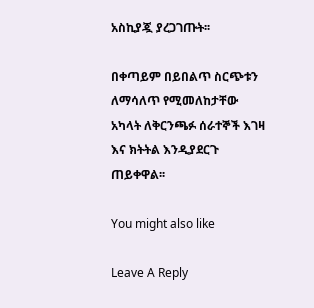አስኪያጇ ያረጋገጡት፡፡

በቀጣይም በይበልጥ ስርጭቱን ለማሳለጥ የሚመለከታቸው አካላት ለቅርንጫፉ ሰራተኞች እገዛ እና ክትትል እንዲያደርጉ ጠይቀዋል፡፡

You might also like

Leave A Reply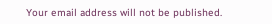Your email address will not be published.